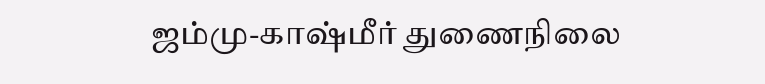ஜம்மு-காஷ்மீர் துணைநிலை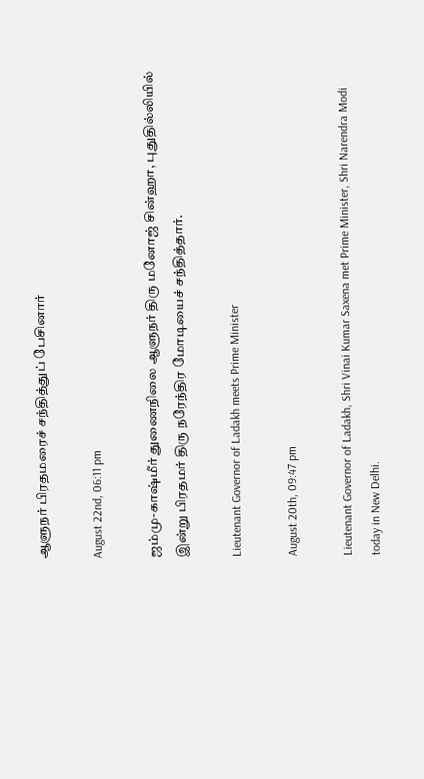ஆளுநர் பிரதமரைச் சந்தித்துப் பேசினார்

August 22nd, 06:11 pm

ஜம்மு-காஷ்மீர் துணைநிலை ஆளுநர் திரு மனோஜ் சின்ஹா, புதுதில்லியில் இன்று பிரதமர் திரு நரேந்திர மோடியைச் சந்தித்தார்.

Lieutenant Governor of Ladakh meets Prime Minister

August 20th, 09:47 pm

Lieutenant Governor of Ladakh, Shri Vinai Kumar Saxena met Prime Minister, Shri Narendra Modi today in New Delhi.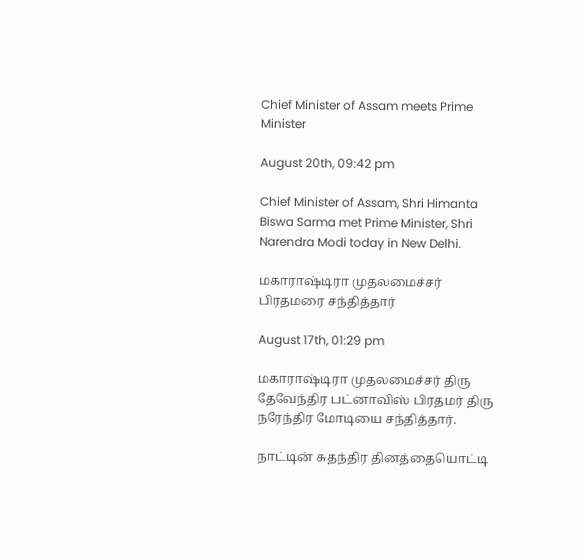Chief Minister of Assam meets Prime Minister

August 20th, 09:42 pm

Chief Minister of Assam, Shri Himanta Biswa Sarma met Prime Minister, Shri Narendra Modi today in New Delhi.

மகாராஷ்டிரா முதலமைச்சர் பிரதமரை சந்தித்தார்

August 17th, 01:29 pm

மகாராஷ்டிரா முதலமைச்சர் திரு தேவேந்திர பட்னாவிஸ் பிரதமர் திரு நரேந்திர மோடியை சந்தித்தார்.

நாட்டின் சுதந்திர தினத்தையொட்டி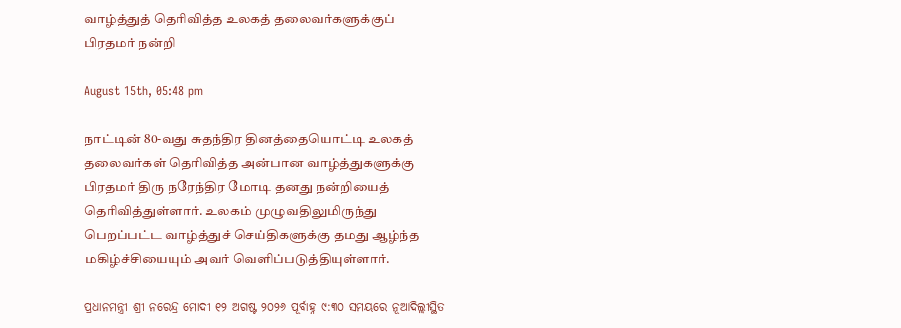வாழ்த்துத் தெரிவித்த உலகத் தலைவர்களுக்குப் பிரதமர் நன்றி

August 15th, 05:48 pm

நாட்டின் 80-வது சுதந்திர தினத்தையொட்டி உலகத் தலைவர்கள் தெரிவித்த அன்பான வாழ்த்துகளுக்கு பிரதமர் திரு நரேந்திர மோடி தனது நன்றியைத் தெரிவித்துள்ளார். உலகம் முழுவதிலுமிருந்து பெறப்பட்ட வாழ்த்துச் செய்திகளுக்கு தமது ஆழ்ந்த மகிழ்ச்சியையும் அவர் வெளிப்படுத்தியுள்ளார்.

ପ୍ରଧାନମନ୍ତ୍ରୀ ଶ୍ରୀ ନରେନ୍ଦ୍ର ମୋଦୀ ୧୨ ଅଗଷ୍ଟ ୨୦୨୬ ପୂର୍ବାହ୍ନ ୯:୩୦ ସମୟରେ ନୂଆଦିଲ୍ଲୀସ୍ଥିତ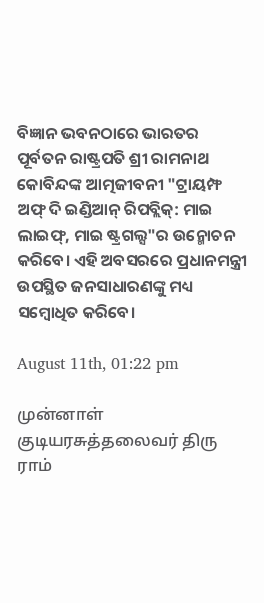ବିଜ୍ଞାନ ଭବନଠାରେ ଭାରତର ପୂର୍ବତନ ରାଷ୍ଟ୍ରପତି ଶ୍ରୀ ରାମନାଥ କୋବିନ୍ଦଙ୍କ ଆତ୍ମଜୀବନୀ "ଟ୍ରାୟମ୍ଫ ଅଫ୍ ଦି ଇଣ୍ଡିଆନ୍ ରିପବ୍ଲିକ୍: ମାଇ ଲାଇଫ୍, ମାଇ ଷ୍ଟ୍ରଗଲ୍ସ"ର ଉନ୍ମୋଚନ କରିବେ। ଏହି ଅବସରରେ ପ୍ରଧାନମନ୍ତ୍ରୀ ଉପସ୍ଥିତ ଜନସାଧାରଣଙ୍କୁ ମଧ୍ୟ ସମ୍ବୋଧିତ କରିବେ।

August 11th, 01:22 pm

முன்னாள் குடியரசுத்தலைவர் திரு ராம்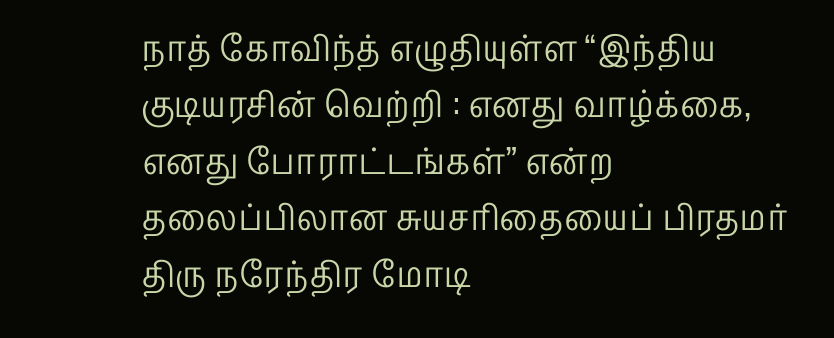நாத் கோவிந்த் எழுதியுள்ள “இந்திய குடியரசின் வெற்றி : எனது வாழ்க்கை, எனது போராட்டங்கள்” என்ற தலைப்பிலான சுயசரிதையைப் பிரதமர் திரு நரேந்திர மோடி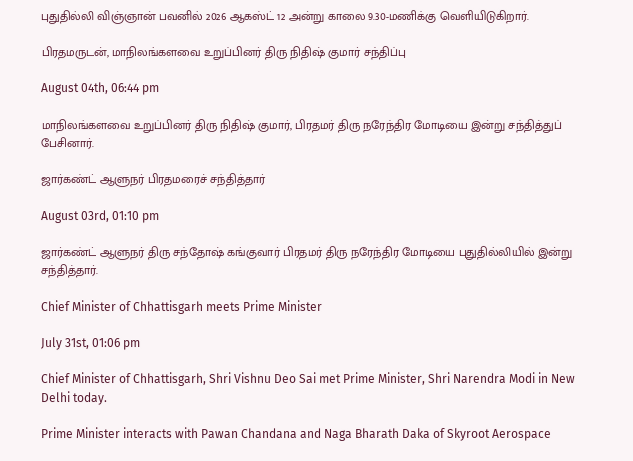புதுதில்லி விஞ்ஞான் பவனில் 2026 ஆகஸ்ட் 12 அன்று காலை 9.30-மணிக்கு வெளியிடுகிறார்.

பிரதமருடன், மாநிலங்களவை உறுப்பினர் திரு நிதிஷ் குமார் சந்திப்பு

August 04th, 06:44 pm

மாநிலங்களவை உறுப்பினர் திரு நிதிஷ் குமார், பிரதமர் திரு நரேந்திர மோடியை இன்று சந்தித்துப் பேசினார்.

ஜார்கண்ட் ஆளுநர் பிரதமரைச் சந்தித்தார்

August 03rd, 01:10 pm

ஜார்கண்ட் ஆளுநர் திரு சந்தோஷ் கங்குவார் பிரதமர் திரு நரேந்திர மோடியை புதுதில்லியில் இன்று சந்தித்தார்.

Chief Minister of Chhattisgarh meets Prime Minister

July 31st, 01:06 pm

Chief Minister of Chhattisgarh, Shri Vishnu Deo Sai met Prime Minister, Shri Narendra Modi in New Delhi today.

Prime Minister interacts with Pawan Chandana and Naga Bharath Daka of Skyroot Aerospace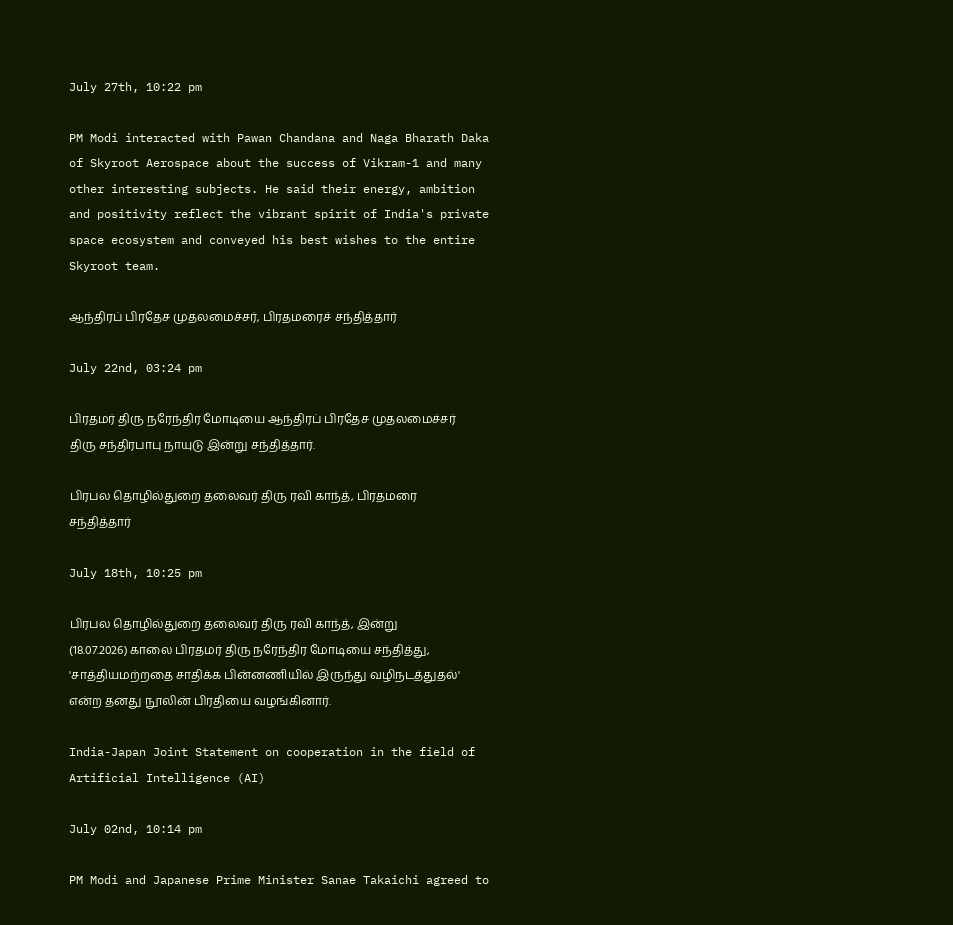July 27th, 10:22 pm

PM Modi interacted with Pawan Chandana and Naga Bharath Daka of Skyroot Aerospace about the success of Vikram-1 and many other interesting subjects. He said their energy, ambition and positivity reflect the vibrant spirit of India's private space ecosystem and conveyed his best wishes to the entire Skyroot team.

ஆந்திரப் பிரதேச முதலமைச்சர், பிரதமரைச் சந்தித்தார்

July 22nd, 03:24 pm

பிரதமர் திரு நரேந்திர மோடியை ஆந்திரப் பிரதேச முதலமைச்சர் திரு சந்திரபாபு நாயுடு இன்று சந்தித்தார்.

பிரபல தொழில்துறை தலைவர் திரு ரவி காந்த், பிரதமரை சந்தித்தார்

July 18th, 10:25 pm

பிரபல தொழில்துறை தலைவர் திரு ரவி காந்த், இன்று (18.07.2026) காலை பிரதமர் திரு நரேந்திர மோடியை சந்தித்து, 'சாத்தியமற்றதை சாதிக்க பின்னணியில் இருந்து வழிநடத்துதல்' என்ற தனது நூலின் பிரதியை வழங்கினார்.

India-Japan Joint Statement on cooperation in the field of Artificial Intelligence (AI)

July 02nd, 10:14 pm

PM Modi and Japanese Prime Minister Sanae Takaichi agreed to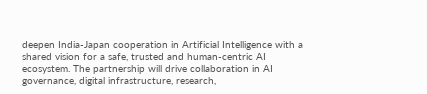deepen India-Japan cooperation in Artificial Intelligence with a shared vision for a safe, trusted and human-centric AI ecosystem. The partnership will drive collaboration in AI governance, digital infrastructure, research,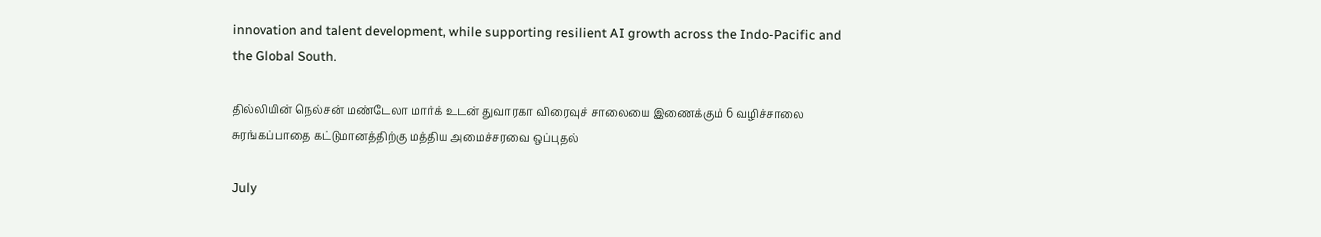innovation and talent development, while supporting resilient AI growth across the Indo-Pacific and the Global South.

தில்லியின் நெல்சன் மண்டேலா மார்க் உடன் துவாரகா விரைவுச் சாலையை இணைக்கும் 6 வழிச்சாலை சுரங்கப்பாதை கட்டுமானத்திற்கு மத்திய அமைச்சரவை ஒப்புதல்

July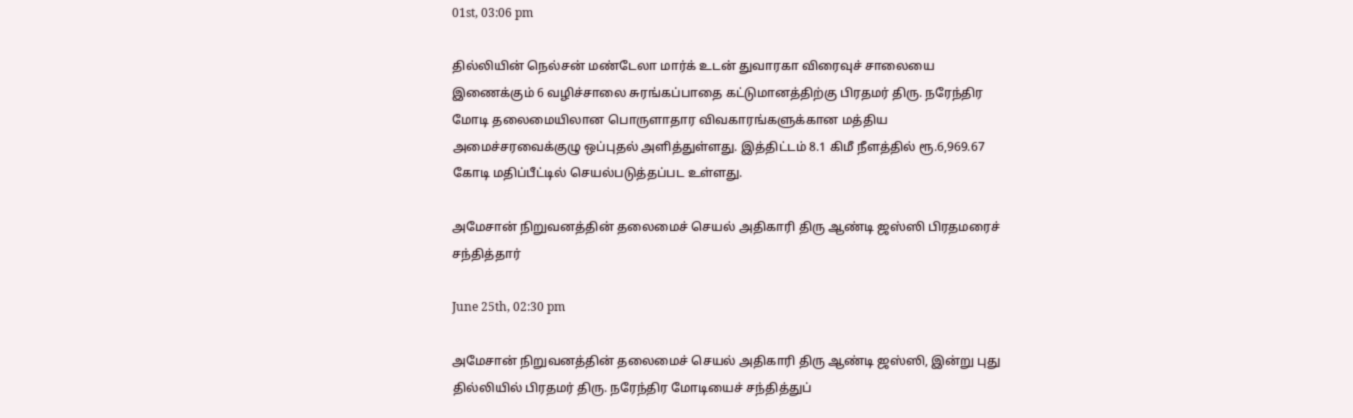01st, 03:06 pm

தில்லியின் நெல்சன் மண்டேலா மார்க் உடன் துவாரகா விரைவுச் சாலையை இணைக்கும் 6 வழிச்சாலை சுரங்கப்பாதை கட்டுமானத்திற்கு பிரதமர் திரு. நரேந்திர மோடி தலைமையிலான பொருளாதார விவகாரங்களுக்கான மத்திய அமைச்சரவைக்குழு ஒப்புதல் அளித்துள்ளது. இத்திட்டம் 8.1 கிமீ நீளத்தில் ரூ.6,969.67 கோடி மதிப்பீட்டில் செயல்படுத்தப்பட உள்ளது.

அமேசான் நிறுவனத்தின் தலைமைச் செயல் அதிகாரி திரு ஆண்டி ஜஸ்ஸி பிரதமரைச் சந்தித்தார்

June 25th, 02:30 pm

அமேசான் நிறுவனத்தின் தலைமைச் செயல் அதிகாரி திரு ஆண்டி ஜஸ்ஸி, இன்று புது தில்லியில் பிரதமர் திரு. நரேந்திர மோடியைச் சந்தித்துப்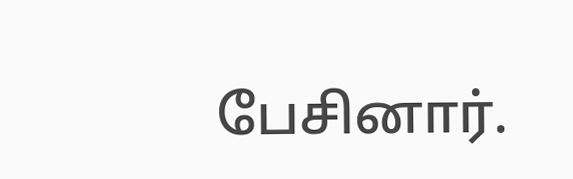பேசினார்.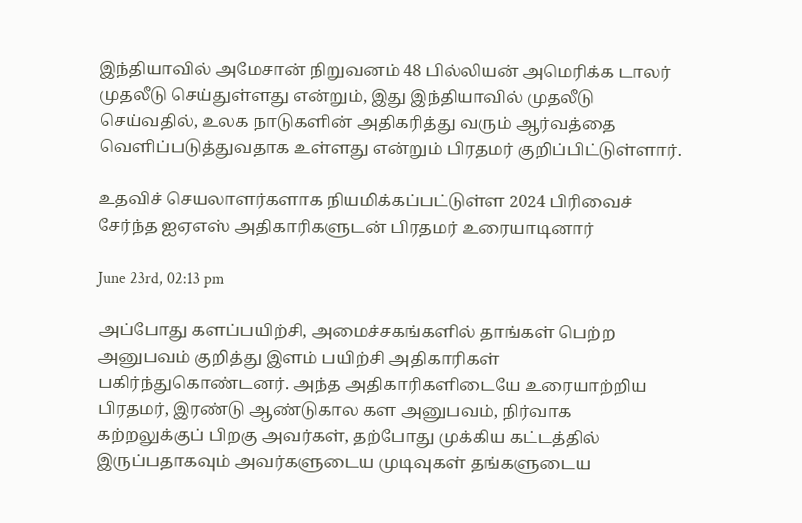இந்தியாவில் அமேசான் நிறுவனம் 48 பில்லியன் அமெரிக்க டாலர் முதலீடு செய்துள்ளது என்றும், இது இந்தியாவில் முதலீடு செய்வதில், உலக நாடுகளின் அதிகரித்து வரும் ஆர்வத்தை வெளிப்படுத்துவதாக உள்ளது என்றும் பிரதமர் குறிப்பிட்டுள்ளார்.

உதவிச் செயலாளர்களாக நியமிக்கப்பட்டுள்ள 2024 பிரிவைச் சேர்ந்த ஐஏஎஸ் அதிகாரிகளுடன் பிரதமர் உரையாடினார்

June 23rd, 02:13 pm

அப்போது களப்பயிற்சி, அமைச்சகங்களில் தாங்கள் பெற்ற அனுபவம் குறித்து இளம் பயிற்சி அதிகாரிகள் பகிர்ந்துகொண்டனர். அந்த அதிகாரிகளிடையே உரையாற்றிய பிரதமர், இரண்டு ஆண்டுகால கள அனுபவம், நிர்வாக கற்றலுக்குப் பிறகு அவர்கள், தற்போது முக்கிய கட்டத்தில் இருப்பதாகவும் அவர்களுடைய முடிவுகள் தங்களுடைய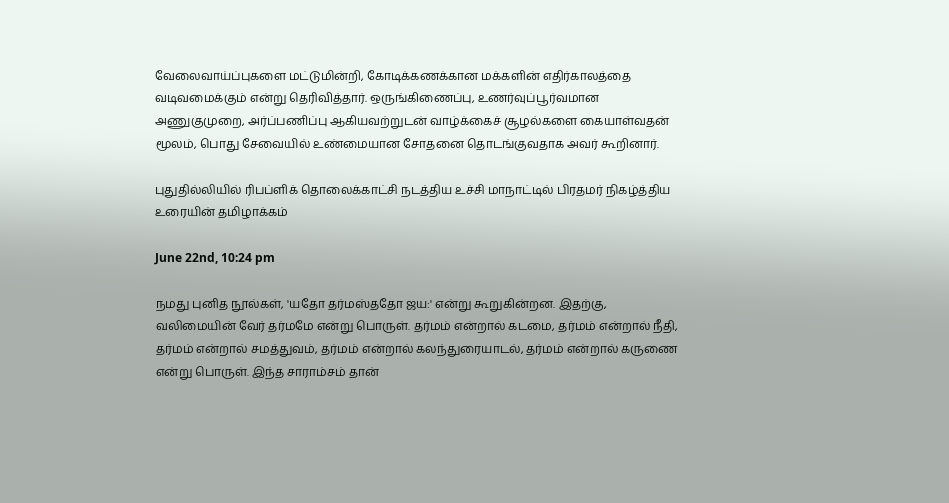வேலைவாய்ப்புகளை மட்டுமின்றி, கோடிக்கணக்கான மக்களின் எதிர்காலத்தை வடிவமைக்கும் என்று தெரிவித்தார். ஒருங்கிணைப்பு, உணர்வுப்பூர்வமான அணுகுமுறை, அர்ப்பணிப்பு ஆகியவற்றுடன் வாழ்க்கைச் சூழல்களை கையாள்வதன் மூலம், பொது சேவையில் உண்மையான சோதனை தொடங்குவதாக அவர் கூறினார்.

புதுதில்லியில் ரிபப்ளிக் தொலைக்காட்சி நடத்திய உச்சி மாநாட்டில் பிரதமர் நிகழ்த்திய உரையின் தமிழாக்கம்

June 22nd, 10:24 pm

நமது புனித நூல்கள், 'யதோ தர்மஸ்ததோ ஜய:' என்று கூறுகின்றன. இதற்கு, வலிமையின் வேர் தர்மமே என்று பொருள். தர்மம் என்றால் கடமை, தர்மம் என்றால் நீதி, தர்மம் என்றால் சமத்துவம், தர்மம் என்றால் கலந்துரையாடல், தர்மம் என்றால் கருணை என்று பொருள். இந்த சாராம்சம் தான்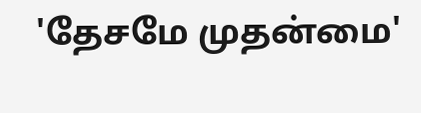'தேசமே முதன்மை'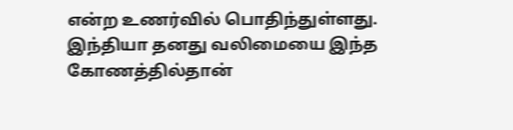என்ற உணர்வில் பொதிந்துள்ளது. இந்தியா தனது வலிமையை இந்த கோணத்தில்தான்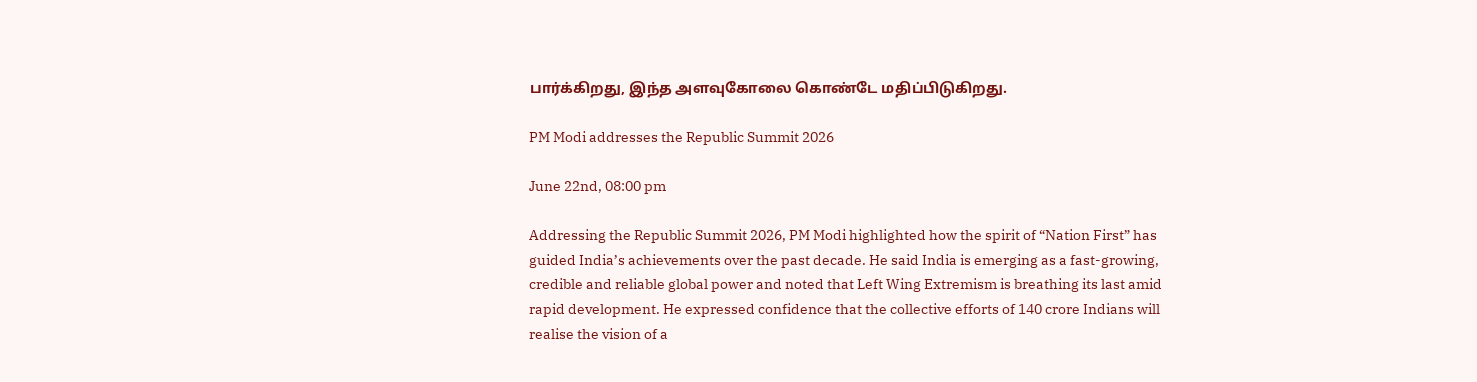பார்க்கிறது, இந்த அளவுகோலை கொண்டே மதிப்பிடுகிறது.

PM Modi addresses the Republic Summit 2026

June 22nd, 08:00 pm

Addressing the Republic Summit 2026, PM Modi highlighted how the spirit of “Nation First” has guided India’s achievements over the past decade. He said India is emerging as a fast-growing, credible and reliable global power and noted that Left Wing Extremism is breathing its last amid rapid development. He expressed confidence that the collective efforts of 140 crore Indians will realise the vision of a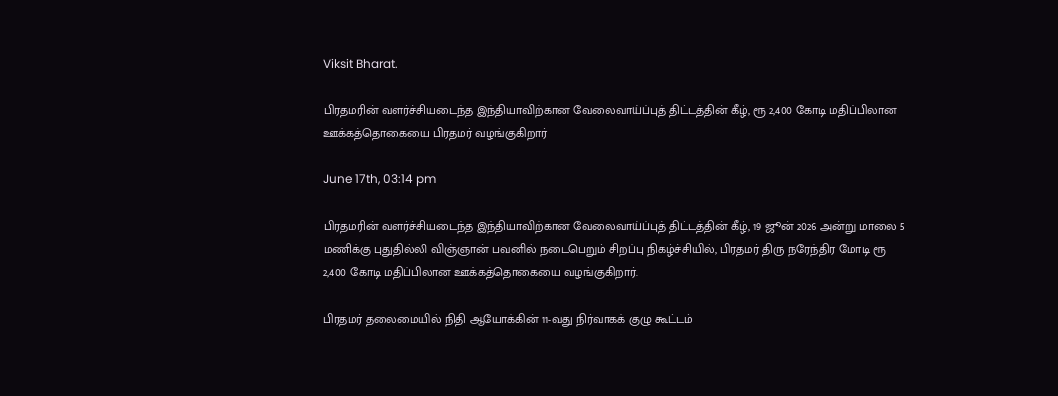Viksit Bharat.

பிரதமரின் வளர்ச்சியடைந்த இந்தியாவிற்கான வேலைவாய்ப்புத் திட்டத்தின் கீழ், ரூ 2,400 கோடி மதிப்பிலான ஊக்கத்தொகையை பிரதமர் வழங்குகிறார்

June 17th, 03:14 pm

பிரதமரின் வளர்ச்சியடைந்த இந்தியாவிற்கான வேலைவாய்ப்புத் திட்டத்தின் கீழ், 19 ஜூன் 2026 அன்று மாலை 5 மணிக்கு புதுதில்லி விஞ்ஞான் பவனில் நடைபெறும் சிறப்பு நிகழ்ச்சியில், பிரதமர் திரு நரேந்திர மோடி ரூ 2,400 கோடி மதிப்பிலான ஊக்கத்தொகையை வழங்குகிறார்.

பிரதமர் தலைமையில் நிதி ஆயோக்கின் 11-வது நிர்வாகக் குழு கூட்டம்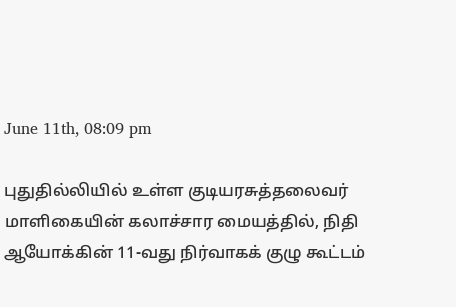June 11th, 08:09 pm

புதுதில்லியில் உள்ள குடியரசுத்தலைவர் மாளிகையின் கலாச்சார மையத்தில், நிதி ஆயோக்கின் 11-வது நிர்வாகக் குழு கூட்டம்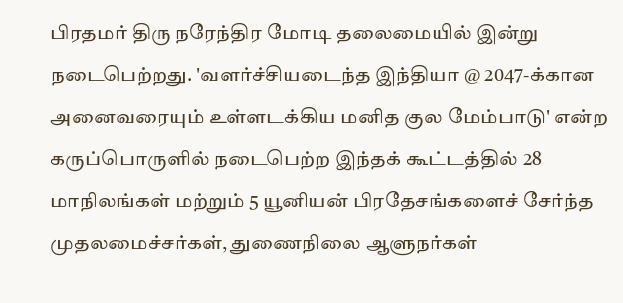பிரதமர் திரு நரேந்திர மோடி தலைமையில் இன்று நடைபெற்றது. 'வளர்ச்சியடைந்த இந்தியா @ 2047-க்கான அனைவரையும் உள்ளடக்கிய மனித குல மேம்பாடு' என்ற கருப்பொருளில் நடைபெற்ற இந்தக் கூட்டத்தில் 28 மாநிலங்கள் மற்றும் 5 யூனியன் பிரதேசங்களைச் சேர்ந்த முதலமைச்சர்கள், துணைநிலை ஆளுநர்கள்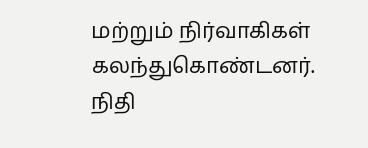மற்றும் நிர்வாகிகள் கலந்துகொண்டனர். நிதி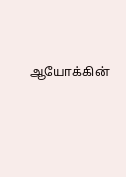ஆயோக்கின்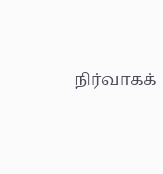நிர்வாகக்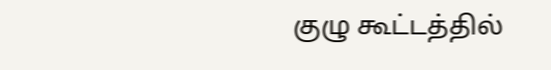குழு கூட்டத்தில்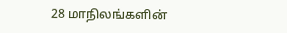28 மாநிலங்களின்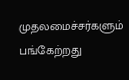முதலமைச்சர்களும் பங்கேற்றது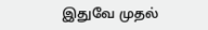இதுவே முதல்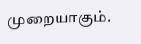முறையாகும்.